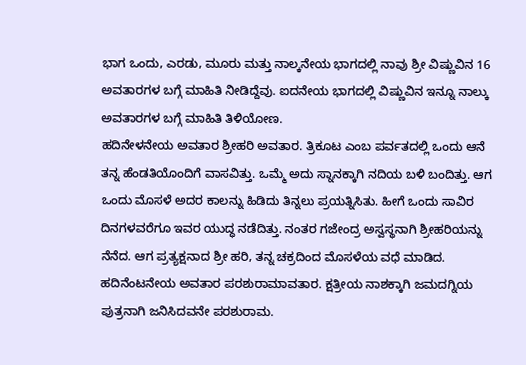ಭಾಗ ಒಂದು, ಎರಡು, ಮೂರು ಮತ್ತು ನಾಲ್ಕನೇಯ ಭಾಗದಲ್ಲಿ ನಾವು ಶ್ರೀ ವಿಷ್ಣುವಿನ 16 ಅವತಾರಗಳ ಬಗ್ಗೆ ಮಾಹಿತಿ ನೀಡಿದ್ದೆವು. ಐದನೇಯ ಭಾಗದಲ್ಲಿ ವಿಷ್ಣುವಿನ ಇನ್ನೂ ನಾಲ್ಕು ಅವತಾರಗಳ ಬಗ್ಗೆ ಮಾಹಿತಿ ತಿಳಿಯೋಣ.
ಹದಿನೇಳನೇಯ ಅವತಾರ ಶ್ರೀಹರಿ ಅವತಾರ. ತ್ರಿಕೂಟ ಎಂಬ ಪರ್ವತದಲ್ಲಿ ಒಂದು ಆನೆ ತನ್ನ ಹೆಂಡತಿಯೊಂದಿಗೆ ವಾಸವಿತ್ತು. ಒಮ್ಮೆ ಅದು ಸ್ನಾನಕ್ಕಾಗಿ ನದಿಯ ಬಳಿ ಬಂದಿತ್ತು. ಆಗ ಒಂದು ಮೊಸಳೆ ಅದರ ಕಾಲನ್ನು ಹಿಡಿದು ತಿನ್ನಲು ಪ್ರಯತ್ನಿಸಿತು. ಹೀಗೆ ಒಂದು ಸಾವಿರ ದಿನಗಳವರೆಗೂ ಇವರ ಯುದ್ಧ ನಡೆದಿತ್ತು. ನಂತರ ಗಜೇಂದ್ರ ಅಸ್ವಸ್ಥನಾಗಿ ಶ್ರೀಹರಿಯನ್ನು ನೆನೆದ. ಆಗ ಪ್ರತ್ಯಕ್ಷನಾದ ಶ್ರೀ ಹರಿ, ತನ್ನ ಚಕ್ರದಿಂದ ಮೊಸಳೆಯ ವಧೆ ಮಾಡಿದ.
ಹದಿನೆಂಟನೇಯ ಅವತಾರ ಪರಶುರಾಮಾವತಾರ. ಕ್ಷತ್ರೀಯ ನಾಶಕ್ಕಾಗಿ ಜಮದಗ್ನಿಯ ಪುತ್ರನಾಗಿ ಜನಿಸಿದವನೇ ಪರಶುರಾಮ.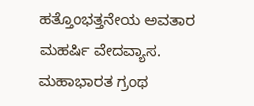ಹತ್ತೊಂಭತ್ತನೇಯ ಅವತಾರ ಮಹರ್ಷಿ ವೇದವ್ಯಾಸ. ಮಹಾಭಾರತ ಗ್ರಂಥ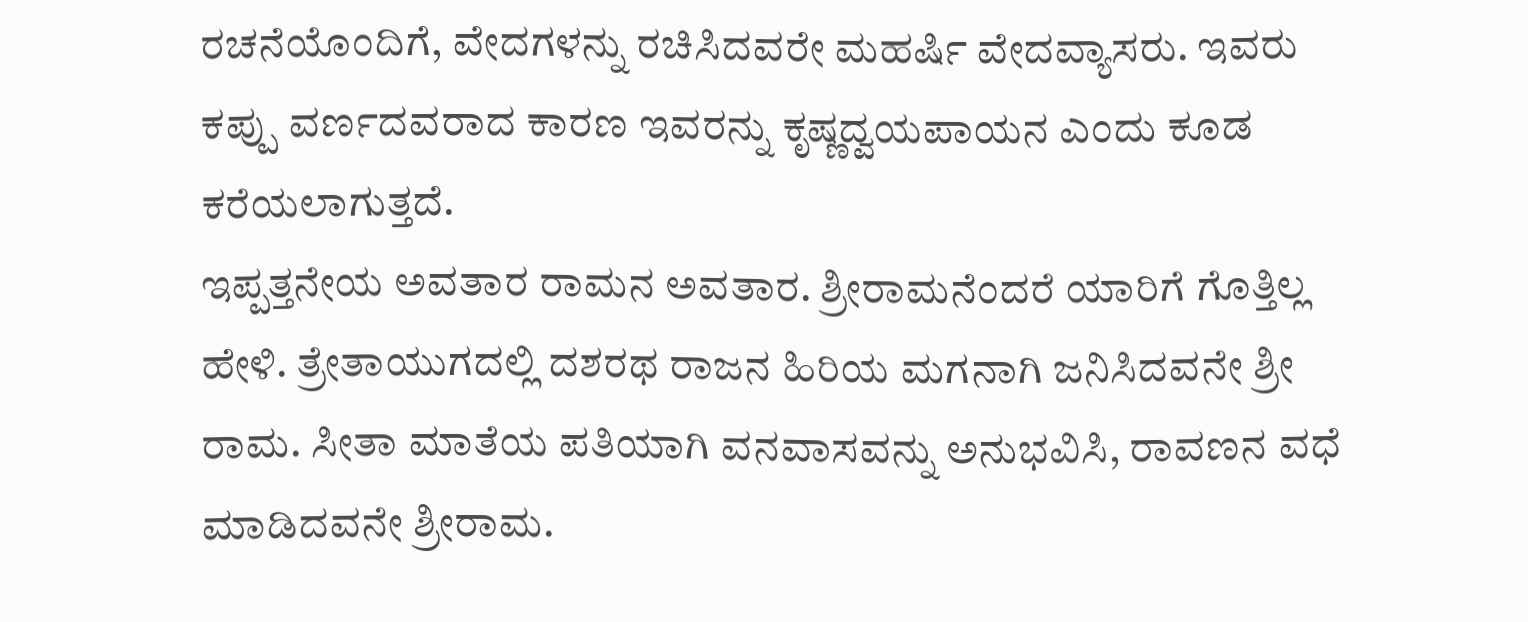ರಚನೆಯೊಂದಿಗೆ, ವೇದಗಳನ್ನು ರಚಿಸಿದವರೇ ಮಹರ್ಷಿ ವೇದವ್ಯಾಸರು. ಇವರು ಕಪ್ಪು ವರ್ಣದವರಾದ ಕಾರಣ ಇವರನ್ನು ಕೃಷ್ಣದ್ವಯಪಾಯನ ಎಂದು ಕೂಡ ಕರೆಯಲಾಗುತ್ತದೆ.
ಇಪ್ಪತ್ತನೇಯ ಅವತಾರ ರಾಮನ ಅವತಾರ. ಶ್ರೀರಾಮನೆಂದರೆ ಯಾರಿಗೆ ಗೊತ್ತಿಲ್ಲ ಹೇಳಿ. ತ್ರೇತಾಯುಗದಲ್ಲಿ ದಶರಥ ರಾಜನ ಹಿರಿಯ ಮಗನಾಗಿ ಜನಿಸಿದವನೇ ಶ್ರೀ ರಾಮ. ಸೀತಾ ಮಾತೆಯ ಪತಿಯಾಗಿ ವನವಾಸವನ್ನು ಅನುಭವಿಸಿ, ರಾವಣನ ವಧೆ ಮಾಡಿದವನೇ ಶ್ರೀರಾಮ.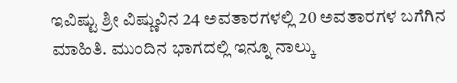ಇವಿಷ್ಟು ಶ್ರೀ ವಿಷ್ಣುವಿನ 24 ಅವತಾರಗಳಲ್ಲಿ 20 ಅವತಾರಗಳ ಬಗೆಗಿನ ಮಾಹಿತಿ. ಮುಂದಿನ ಭಾಗದಲ್ಲಿ ಇನ್ನೂ ನಾಲ್ಕು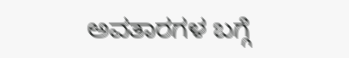ಅವತಾರಗಳ ಬಗ್ಗೆ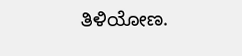ತಿಳಿಯೋಣ.